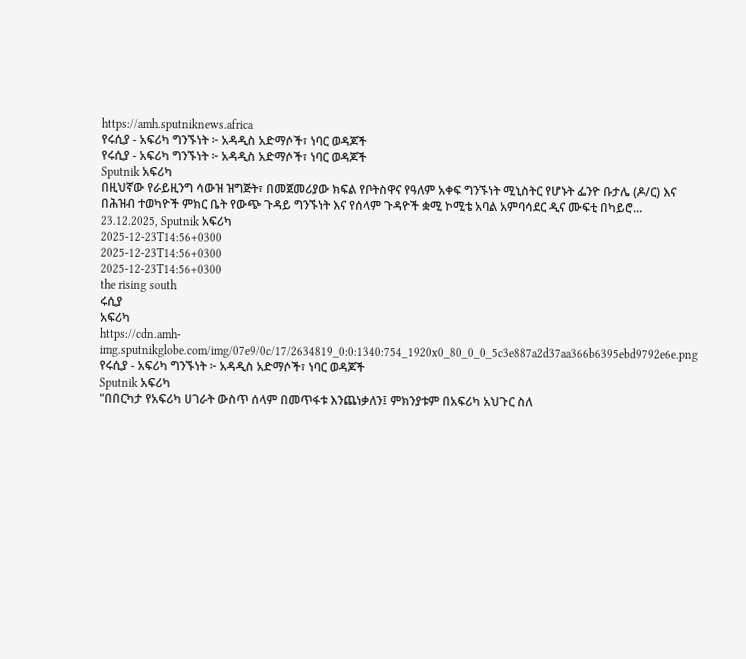https://amh.sputniknews.africa
የሩሲያ - አፍሪካ ግንኙነት ፦ አዳዲስ አድማሶች፣ ነባር ወዳጆች
የሩሲያ - አፍሪካ ግንኙነት ፦ አዳዲስ አድማሶች፣ ነባር ወዳጆች
Sputnik አፍሪካ
በዚህኛው የራይዚንግ ሳውዝ ዝግጅት፣ በመጀመሪያው ክፍል የቦትስዋና የዓለም አቀፍ ግንኙነት ሚኒስትር የሆኑት ፌንዮ ቡታሌ (ዶ/ር) እና በሕዝብ ተወካዮች ምክር ቤት የውጭ ጉዳይ ግንኙነት እና የሰላም ጉዳዮች ቋሚ ኮሚቴ አባል አምባሳደር ዲና ሙፍቲ በካይሮ... 23.12.2025, Sputnik አፍሪካ
2025-12-23T14:56+0300
2025-12-23T14:56+0300
2025-12-23T14:56+0300
the rising south
ሩሲያ
አፍሪካ
https://cdn.amh-img.sputnikglobe.com/img/07e9/0c/17/2634819_0:0:1340:754_1920x0_80_0_0_5c3e887a2d37aa366b6395ebd9792e6e.png
የሩሲያ - አፍሪካ ግንኙነት ፦ አዳዲስ አድማሶች፣ ነባር ወዳጆች
Sputnik አፍሪካ
"በበርካታ የአፍሪካ ሀገራት ውስጥ ሰላም በመጥፋቱ እንጨነቃለን፤ ምክንያቱም በአፍሪካ አህጉር ስለ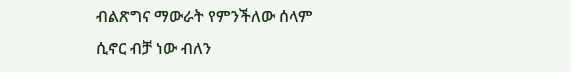ብልጽግና ማውራት የምንችለው ሰላም ሲኖር ብቻ ነው ብለን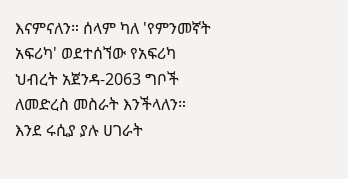እናምናለን። ሰላም ካለ 'የምንመኛት አፍሪካ' ወደተሰኘው የአፍሪካ ህብረት አጀንዳ-2063 ግቦች ለመድረስ መስራት እንችላለን። እንደ ሩሲያ ያሉ ሀገራት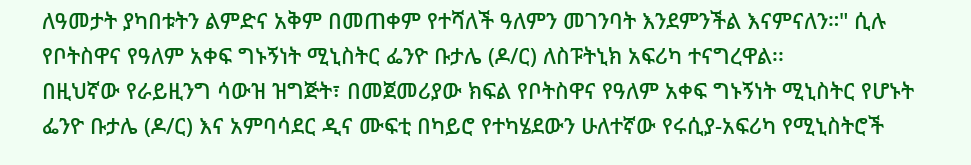ለዓመታት ያካበቱትን ልምድና አቅም በመጠቀም የተሻለች ዓለምን መገንባት እንደምንችል እናምናለን።" ሲሉ የቦትስዋና የዓለም አቀፍ ግኑኝነት ሚኒስትር ፌንዮ ቡታሌ (ዶ/ር) ለስፑትኒክ አፍሪካ ተናግረዋል፡፡
በዚህኛው የራይዚንግ ሳውዝ ዝግጅት፣ በመጀመሪያው ክፍል የቦትስዋና የዓለም አቀፍ ግኑኝነት ሚኒስትር የሆኑት ፌንዮ ቡታሌ (ዶ/ር) እና አምባሳደር ዲና ሙፍቲ በካይሮ የተካሄደውን ሁለተኛው የሩሲያ-አፍሪካ የሚኒስትሮች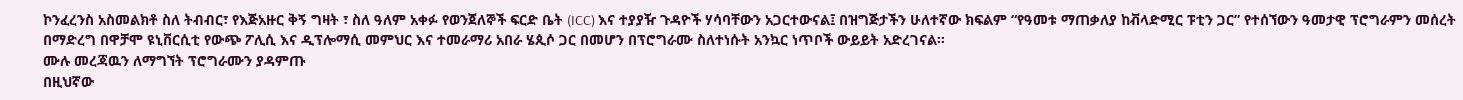ኮንፈረንስ አስመልክቶ ስለ ትብብር፣ የእጅአዙር ቅኝ ግዛት ፣ ስለ ዓለም አቀፉ የወንጀለኞች ፍርድ ቤት (ICC) እና ተያያዥ ጉዳዮች ሃሳባቸውን አጋርተውናል፤ በዝግጅታችን ሁለተኛው ክፍልም “የዓመቱ ማጠቃለያ ከቭላድሚር ፑቲን ጋር” የተሰኘውን ዓመታዊ ፕሮግራምን መሰረት በማድረግ በዋቻሞ ዩኒቨርሲቲ የውጭ ፖሊሲ እና ዲፕሎማሲ መምህር እና ተመራማሪ አበራ ሄጲሶ ጋር በመሆን በፕሮግራሙ ስለተነሱት አንኳር ነጥቦች ውይይት አድረገናል፡፡
ሙሉ መረጃዉን ለማግኘት ፕሮግራሙን ያዳምጡ
በዚህኛው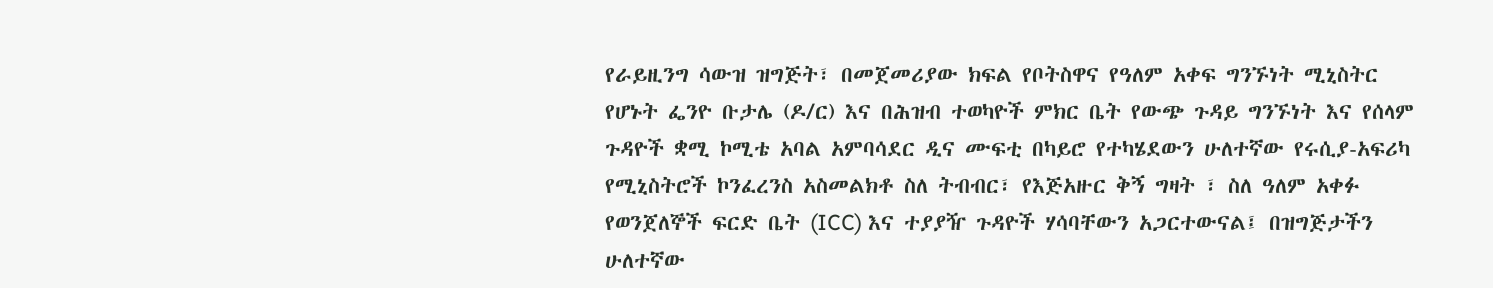የራይዚንግ ሳውዝ ዝግጅት፣ በመጀመሪያው ክፍል የቦትስዋና የዓለም አቀፍ ግንኙነት ሚኒስትር የሆኑት ፌንዮ ቡታሌ (ዶ/ር) እና በሕዝብ ተወካዮች ምክር ቤት የውጭ ጉዳይ ግንኙነት እና የሰላም ጉዳዮች ቋሚ ኮሚቴ አባል አምባሳደር ዲና ሙፍቲ በካይሮ የተካሄደውን ሁለተኛው የሩሲያ-አፍሪካ የሚኒስትሮች ኮንፈረንስ አስመልክቶ ስለ ትብብር፣ የእጅአዙር ቅኝ ግዛት ፣ ስለ ዓለም አቀፉ የወንጀለኞች ፍርድ ቤት (ICC) እና ተያያዥ ጉዳዮች ሃሳባቸውን አጋርተውናል፤ በዝግጅታችን ሁለተኛው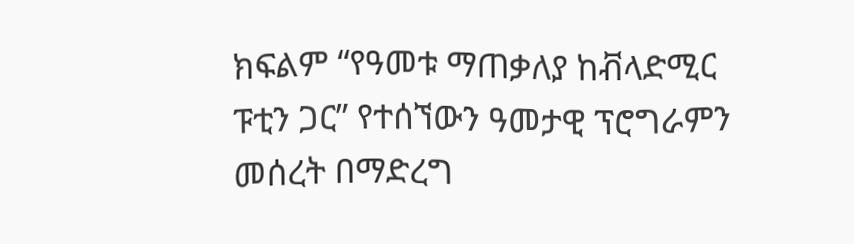ክፍልም “የዓመቱ ማጠቃለያ ከቭላድሚር ፑቲን ጋር” የተሰኘውን ዓመታዊ ፕሮግራምን መሰረት በማድረግ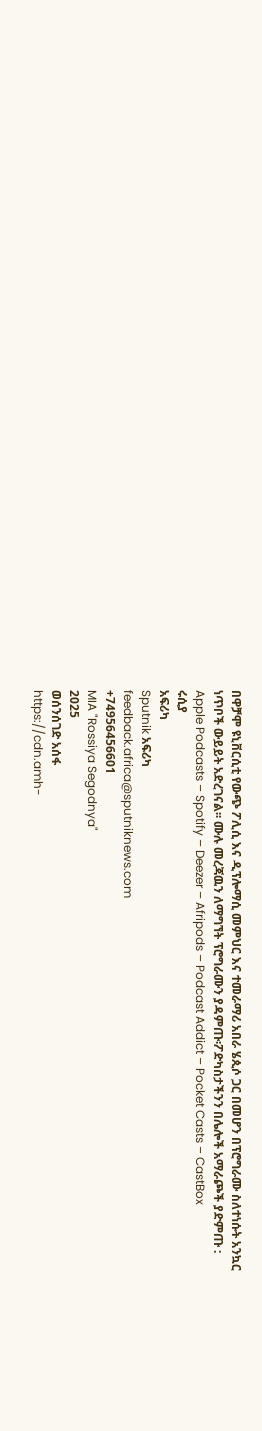በዋቻሞ ዩኒቨርሲቲ የውጭ ፖሊሲ እና ዲፕሎማሲ መምህር እና ተመራማሪ አበራ ሄጲሶ ጋር በመሆን በፕሮግራሙ ስለተነሱት አንኳር ነጥቦች ውይይት አድረገናል፡፡ ሙሉ መረጃዉን ለማግኘት ፕሮግራሙን ያዳምጡ፡ፖድካስታችንን በሌሎች አማራጮች ያድምጡ : Apple Podcasts – Spotify – Deezer – Afripods – Podcast Addict – Pocket Casts – CastBox
ሩሲያ
አፍሪካ
Sputnik አፍሪካ
feedback.africa@sputniknews.com
+74956456601
MIA "Rossiya Segodnya"
2025
ወሰንሰገድ አሰፋ
https://cdn.amh-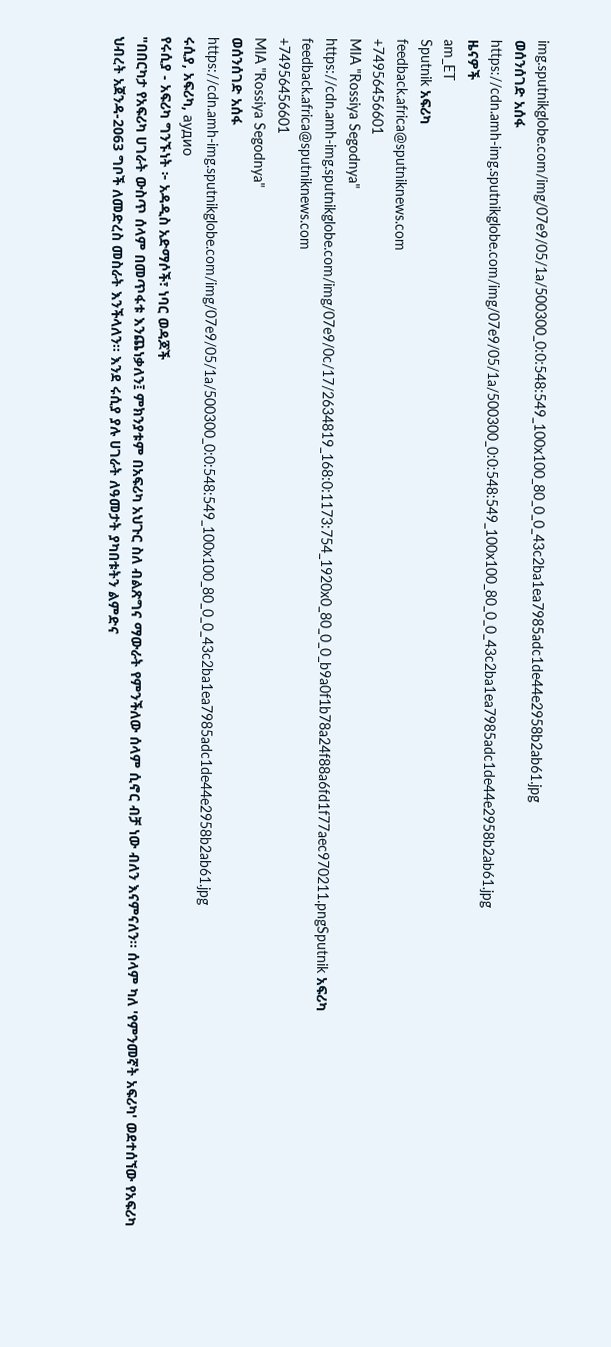img.sputnikglobe.com/img/07e9/05/1a/500300_0:0:548:549_100x100_80_0_0_43c2ba1ea7985adc1de44e2958b2ab61.jpg
ወሰንሰገድ አሰፋ
https://cdn.amh-img.sputnikglobe.com/img/07e9/05/1a/500300_0:0:548:549_100x100_80_0_0_43c2ba1ea7985adc1de44e2958b2ab61.jpg
ዜናዎች
am_ET
Sputnik አፍሪካ
feedback.africa@sputniknews.com
+74956456601
MIA "Rossiya Segodnya"
https://cdn.amh-img.sputnikglobe.com/img/07e9/0c/17/2634819_168:0:1173:754_1920x0_80_0_0_b9a0f1b78a24f88a6fd1f77aec970211.pngSputnik አፍሪካ
feedback.africa@sputniknews.com
+74956456601
MIA "Rossiya Segodnya"
ወሰንሰገድ አሰፋ
https://cdn.amh-img.sputnikglobe.com/img/07e9/05/1a/500300_0:0:548:549_100x100_80_0_0_43c2ba1ea7985adc1de44e2958b2ab61.jpg
ሩሲያ, አፍሪካ, аудио
የሩሲያ - አፍሪካ ግንኙነት ፦ አዳዲስ አድማሶች፣ ነባር ወዳጆች
"በበርካታ የአፍሪካ ሀገራት ውስጥ ሰላም በመጥፋቱ እንጨነቃለን፤ ምክንያቱም በአፍሪካ አህጉር ስለ ብልጽግና ማውራት የምንችለው ሰላም ሲኖር ብቻ ነው ብለን እናምናለን። ሰላም ካለ 'የምንመኛት አፍሪካ' ወደተሰኘው የአፍሪካ ህብረት አጀንዳ-2063 ግቦች ለመድረስ መስራት እንችላለን። እንደ ሩሲያ ያሉ ሀገራት ለዓመታት ያካበቱትን ልምድና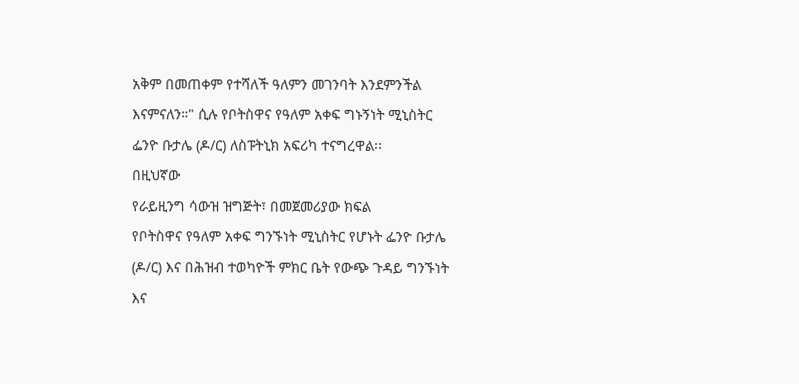አቅም በመጠቀም የተሻለች ዓለምን መገንባት እንደምንችል እናምናለን።" ሲሉ የቦትስዋና የዓለም አቀፍ ግኑኝነት ሚኒስትር ፌንዮ ቡታሌ (ዶ/ር) ለስፑትኒክ አፍሪካ ተናግረዋል፡፡
በዚህኛው
የራይዚንግ ሳውዝ ዝግጅት፣ በመጀመሪያው ክፍል
የቦትስዋና የዓለም አቀፍ ግንኙነት ሚኒስትር የሆኑት ፌንዮ ቡታሌ (ዶ/ር) እና በሕዝብ ተወካዮች ምክር ቤት የውጭ ጉዳይ ግንኙነት እና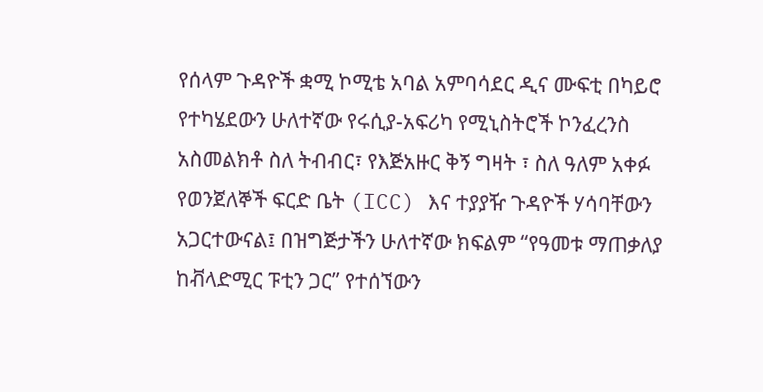የሰላም ጉዳዮች ቋሚ ኮሚቴ አባል አምባሳደር ዲና ሙፍቲ በካይሮ የተካሄደውን ሁለተኛው የሩሲያ-አፍሪካ የሚኒስትሮች ኮንፈረንስ አስመልክቶ ስለ ትብብር፣ የእጅአዙር ቅኝ ግዛት ፣ ስለ ዓለም አቀፉ የወንጀለኞች ፍርድ ቤት (ICC) እና ተያያዥ ጉዳዮች ሃሳባቸውን አጋርተውናል፤ በዝግጅታችን ሁለተኛው ክፍልም “የዓመቱ ማጠቃለያ ከቭላድሚር ፑቲን ጋር” የተሰኘውን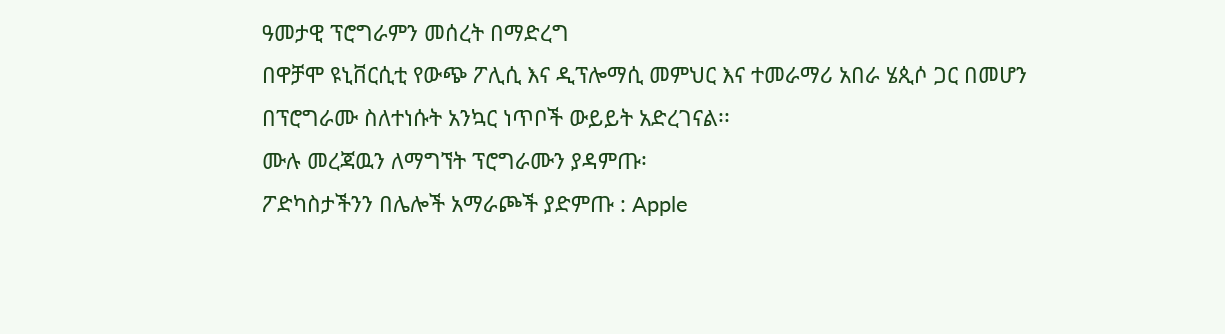ዓመታዊ ፕሮግራምን መሰረት በማድረግ
በዋቻሞ ዩኒቨርሲቲ የውጭ ፖሊሲ እና ዲፕሎማሲ መምህር እና ተመራማሪ አበራ ሄጲሶ ጋር በመሆን በፕሮግራሙ ስለተነሱት አንኳር ነጥቦች ውይይት አድረገናል፡፡
ሙሉ መረጃዉን ለማግኘት ፕሮግራሙን ያዳምጡ፡
ፖድካስታችንን በሌሎች አማራጮች ያድምጡ : Apple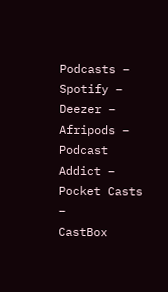Podcasts –
Spotify –
Deezer –
Afripods –
Podcast Addict –
Pocket Casts –
CastBox